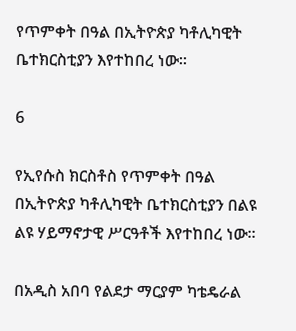የጥምቀት በዓል በኢትዮጵያ ካቶሊካዊት ቤተክርስቲያን እየተከበረ ነው።

6

የኢየሱስ ክርስቶስ የጥምቀት በዓል በኢትዮጵያ ካቶሊካዊት ቤተክርስቲያን በልዩ ልዩ ሃይማኖታዊ ሥርዓቶች እየተከበረ ነው።

በአዲስ አበባ የልደታ ማርያም ካቴዴራል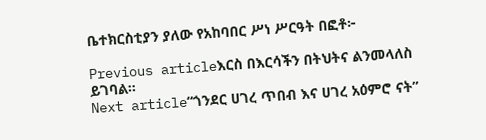ቤተክርስቲያን ያለው የአከባበር ሥነ ሥርዓት በፎቶ፦

Previous articleእርስ በእርሳችን በትህትና ልንመላለስ ይገባል።
Next article“ጎንደር ሀገረ ጥበብ እና ሀገረ አዕምሮ ናት”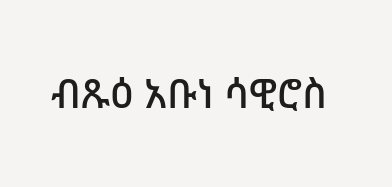ብጹዕ አቡነ ሳዊሮስ